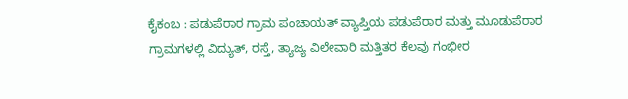ಕೈಕಂಬ : ಪಡುಪೆರಾರ ಗ್ರಾಮ ಪಂಚಾಯತ್ ವ್ಯಾಪ್ತಿಯ ಪಡುಪೆರಾರ ಮತ್ತು ಮೂಡುಪೆರಾರ ಗ್ರಾಮಗಳಲ್ಲಿ ವಿದ್ಯುತ್, ರಸ್ತೆ, ತ್ಯಾಜ್ಯ ವಿಲೇವಾರಿ ಮತ್ತಿತರ ಕೆಲವು ಗಂಭೀರ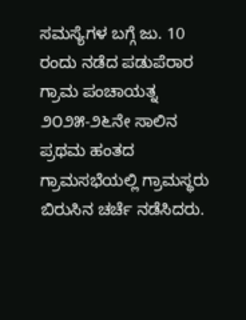ಸಮಸ್ಯೆಗಳ ಬಗ್ಗೆ ಜು. 10 ರಂದು ನಡೆದ ಪಡುಪೆರಾರ ಗ್ರಾಮ ಪಂಚಾಯತ್ನ ೨೦೨೫-೨೬ನೇ ಸಾಲಿನ ಪ್ರಥಮ ಹಂತದ ಗ್ರಾಮಸಭೆಯಲ್ಲಿ ಗ್ರಾಮಸ್ಥರು ಬಿರುಸಿನ ಚರ್ಚೆ ನಡೆಸಿದರು.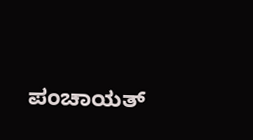ಪಂಚಾಯತ್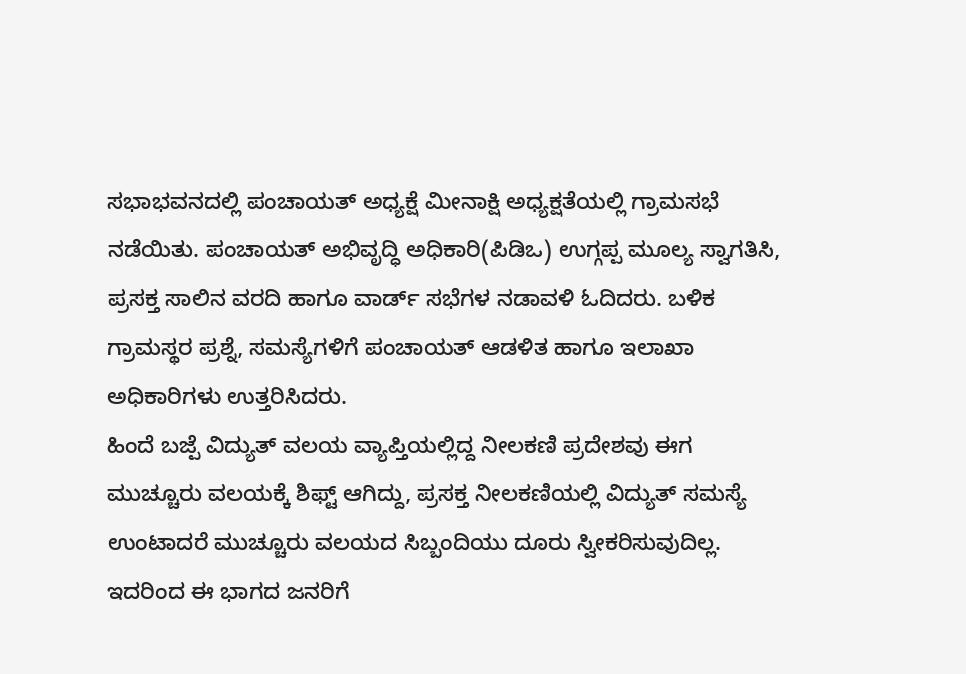ಸಭಾಭವನದಲ್ಲಿ ಪಂಚಾಯತ್ ಅಧ್ಯಕ್ಷೆ ಮೀನಾಕ್ಷಿ ಅಧ್ಯಕ್ಷತೆಯಲ್ಲಿ ಗ್ರಾಮಸಭೆ ನಡೆಯಿತು. ಪಂಚಾಯತ್ ಅಭಿವೃದ್ಧಿ ಅಧಿಕಾರಿ(ಪಿಡಿಒ) ಉಗ್ಗಪ್ಪ ಮೂಲ್ಯ ಸ್ವಾಗತಿಸಿ, ಪ್ರಸಕ್ತ ಸಾಲಿನ ವರದಿ ಹಾಗೂ ವಾರ್ಡ್ ಸಭೆಗಳ ನಡಾವಳಿ ಓದಿದರು. ಬಳಿಕ ಗ್ರಾಮಸ್ಥರ ಪ್ರಶ್ನೆ, ಸಮಸ್ಯೆಗಳಿಗೆ ಪಂಚಾಯತ್ ಆಡಳಿತ ಹಾಗೂ ಇಲಾಖಾ ಅಧಿಕಾರಿಗಳು ಉತ್ತರಿಸಿದರು.
ಹಿಂದೆ ಬಜ್ಪೆ ವಿದ್ಯುತ್ ವಲಯ ವ್ಯಾಪ್ತಿಯಲ್ಲಿದ್ದ ನೀಲಕಣಿ ಪ್ರದೇಶವು ಈಗ ಮುಚ್ಚೂರು ವಲಯಕ್ಕೆ ಶಿಫ್ಟ್ ಆಗಿದ್ದು, ಪ್ರಸಕ್ತ ನೀಲಕಣಿಯಲ್ಲಿ ವಿದ್ಯುತ್ ಸಮಸ್ಯೆ ಉಂಟಾದರೆ ಮುಚ್ಚೂರು ವಲಯದ ಸಿಬ್ಬಂದಿಯು ದೂರು ಸ್ವೀಕರಿಸುವುದಿಲ್ಲ. ಇದರಿಂದ ಈ ಭಾಗದ ಜನರಿಗೆ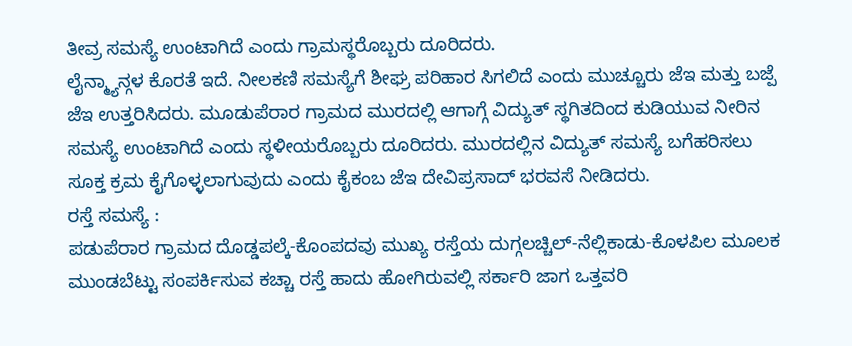ತೀವ್ರ ಸಮಸ್ಯೆ ಉಂಟಾಗಿದೆ ಎಂದು ಗ್ರಾಮಸ್ಥರೊಬ್ಬರು ದೂರಿದರು.
ಲೈನ್ಮ್ಯಾನ್ಗಳ ಕೊರತೆ ಇದೆ. ನೀಲಕಣಿ ಸಮಸ್ಯೆಗೆ ಶೀಘ್ರ ಪರಿಹಾರ ಸಿಗಲಿದೆ ಎಂದು ಮುಚ್ಚೂರು ಜೆಇ ಮತ್ತು ಬಜ್ಪೆ ಜೆಇ ಉತ್ತರಿಸಿದರು. ಮೂಡುಪೆರಾರ ಗ್ರಾಮದ ಮುರದಲ್ಲಿ ಆಗಾಗ್ಗೆ ವಿದ್ಯುತ್ ಸ್ಥಗಿತದಿಂದ ಕುಡಿಯುವ ನೀರಿನ ಸಮಸ್ಯೆ ಉಂಟಾಗಿದೆ ಎಂದು ಸ್ಥಳೀಯರೊಬ್ಬರು ದೂರಿದರು. ಮುರದಲ್ಲಿನ ವಿದ್ಯುತ್ ಸಮಸ್ಯೆ ಬಗೆಹರಿಸಲು ಸೂಕ್ತ ಕ್ರಮ ಕೈಗೊಳ್ಳಲಾಗುವುದು ಎಂದು ಕೈಕಂಬ ಜೆಇ ದೇವಿಪ್ರಸಾದ್ ಭರವಸೆ ನೀಡಿದರು.
ರಸ್ತೆ ಸಮಸ್ಯೆ :
ಪಡುಪೆರಾರ ಗ್ರಾಮದ ದೊಡ್ಡಪಲ್ಕೆ-ಕೊಂಪದವು ಮುಖ್ಯ ರಸ್ತೆಯ ದುಗ್ಗಲಚ್ಚಿಲ್-ನೆಲ್ಲಿಕಾಡು-ಕೊಳಪಿಲ ಮೂಲಕ ಮುಂಡಬೆಟ್ಟು ಸಂಪರ್ಕಿಸುವ ಕಚ್ಚಾ ರಸ್ತೆ ಹಾದು ಹೋಗಿರುವಲ್ಲಿ ಸರ್ಕಾರಿ ಜಾಗ ಒತ್ತವರಿ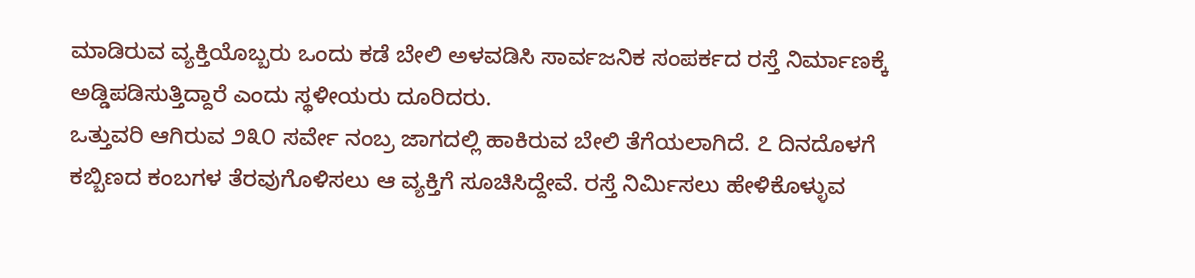ಮಾಡಿರುವ ವ್ಯಕ್ತಿಯೊಬ್ಬರು ಒಂದು ಕಡೆ ಬೇಲಿ ಅಳವಡಿಸಿ ಸಾರ್ವಜನಿಕ ಸಂಪರ್ಕದ ರಸ್ತೆ ನಿರ್ಮಾಣಕ್ಕೆ ಅಡ್ಡಿಪಡಿಸುತ್ತಿದ್ದಾರೆ ಎಂದು ಸ್ಥಳೀಯರು ದೂರಿದರು.
ಒತ್ತುವರಿ ಆಗಿರುವ ೨೩೦ ಸರ್ವೇ ನಂಬ್ರ ಜಾಗದಲ್ಲಿ ಹಾಕಿರುವ ಬೇಲಿ ತೆಗೆಯಲಾಗಿದೆ. ೭ ದಿನದೊಳಗೆ ಕಬ್ಬಿಣದ ಕಂಬಗಳ ತೆರವುಗೊಳಿಸಲು ಆ ವ್ಯಕ್ತಿಗೆ ಸೂಚಿಸಿದ್ದೇವೆ. ರಸ್ತೆ ನಿರ್ಮಿಸಲು ಹೇಳಿಕೊಳ್ಳುವ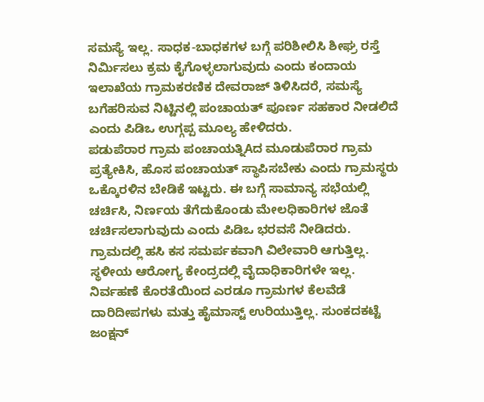ಸಮಸ್ಯೆ ಇಲ್ಲ. ಸಾಧಕ-ಬಾಧಕಗಳ ಬಗ್ಗೆ ಪರಿಶೀಲಿಸಿ ಶೀಘ್ರ ರಸ್ತೆ ನಿರ್ಮಿಸಲು ಕ್ರಮ ಕೈಗೊಳ್ಳಲಾಗುವುದು ಎಂದು ಕಂದಾಯ ಇಲಾಖೆಯ ಗ್ರಾಮಕರಣಿಕ ದೇವರಾಜ್ ತಿಳಿಸಿದರೆ, ಸಮಸ್ಯೆ ಬಗೆಹರಿಸುವ ನಿಟ್ಟಿನಲ್ಲಿ ಪಂಚಾಯತ್ ಪೂರ್ಣ ಸಹಕಾರ ನೀಡಲಿದೆ ಎಂದು ಪಿಡಿಒ ಉಗ್ಗಪ್ಪ ಮೂಲ್ಯ ಹೇಳಿದರು.
ಪಡುಪೆರಾರ ಗ್ರಾಮ ಪಂಚಾಯತ್ನಿAದ ಮೂಡುಪೆರಾರ ಗ್ರಾಮ ಪ್ರತ್ಯೇಕಿಸಿ, ಹೊಸ ಪಂಚಾಯತ್ ಸ್ಥಾಪಿಸಬೇಕು ಎಂದು ಗ್ರಾಮಸ್ಥರು ಒಕ್ಕೊರಳಿನ ಬೇಡಿಕೆ ಇಟ್ಟರು. ಈ ಬಗ್ಗೆ ಸಾಮಾನ್ಯ ಸಭೆಯಲ್ಲಿ ಚರ್ಚಿಸಿ, ನಿರ್ಣಯ ತೆಗೆದುಕೊಂಡು ಮೇಲಧಿಕಾರಿಗಳ ಜೊತೆ ಚರ್ಚಿಸಲಾಗುವುದು ಎಂದು ಪಿಡಿಒ ಭರವಸೆ ನೀಡಿದರು.
ಗ್ರಾಮದಲ್ಲಿ ಹಸಿ ಕಸ ಸಮರ್ಪಕವಾಗಿ ವಿಲೇವಾರಿ ಆಗುತ್ತಿಲ್ಲ. ಸ್ಥಳೀಯ ಆರೋಗ್ಯ ಕೇಂದ್ರದಲ್ಲಿ ವೈದಾಧಿಕಾರಿಗಳೇ ಇಲ್ಲ. ನಿರ್ವಹಣೆ ಕೊರತೆಯಿಂದ ಎರಡೂ ಗ್ರಾಮಗಳ ಕೆಲವೆಡೆ ದಾರಿದೀಪಗಳು ಮತ್ತು ಹೈಮಾಸ್ಟ್ ಉರಿಯುತ್ತಿಲ್ಲ. ಸುಂಕದಕಟ್ಟೆ ಜಂಕ್ಷನ್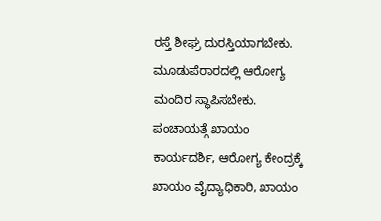ರಸ್ತೆ ಶೀಘ್ರ ದುರಸ್ತಿಯಾಗಬೇಕು.
ಮೂಡುಪೆರಾರದಲ್ಲಿ ಆರೋಗ್ಯ ಮಂದಿರ ಸ್ಥಾಪಿಸಬೇಕು. ಪಂಚಾಯತ್ಗೆ ಖಾಯಂ ಕಾರ್ಯದರ್ಶಿ, ಆರೋಗ್ಯ ಕೇಂದ್ರಕ್ಕೆ ಖಾಯಂ ವೈದ್ಯಾಧಿಕಾರಿ, ಖಾಯಂ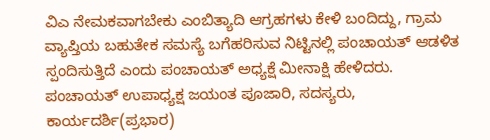ವಿಎ ನೇಮಕವಾಗಬೇಕು ಎಂಬಿತ್ಯಾದಿ ಆಗ್ರಹಗಳು ಕೇಳಿ ಬಂದಿದ್ದು, ಗ್ರಾಮ ವ್ಯಾಪ್ತಿಯ ಬಹುತೇಕ ಸಮಸ್ಯೆ ಬಗೆಹರಿಸುವ ನಿಟ್ಟಿನಲ್ಲಿ ಪಂಚಾಯತ್ ಆಡಳಿತ ಸ್ಪಂದಿಸುತ್ತಿದೆ ಎಂದು ಪಂಚಾಯತ್ ಅಧ್ಯಕ್ಷೆ ಮೀನಾಕ್ಷಿ ಹೇಳಿದರು.
ಪಂಚಾಯತ್ ಉಪಾಧ್ಯಕ್ಷ ಜಯಂತ ಪೂಜಾರಿ, ಸದಸ್ಯರು, ಕಾರ್ಯದರ್ಶಿ(ಪ್ರಭಾರ)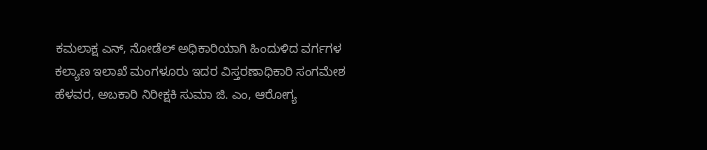ಕಮಲಾಕ್ಷ ಎನ್, ನೋಡೆಲ್ ಅಧಿಕಾರಿಯಾಗಿ ಹಿಂದುಳಿದ ವರ್ಗಗಳ ಕಲ್ಯಾಣ ಇಲಾಖೆ ಮಂಗಳೂರು ಇದರ ವಿಸ್ತರಣಾಧಿಕಾರಿ ಸಂಗಮೇಶ ಹೆಳವರ, ಅಬಕಾರಿ ನಿರೀಕ್ಷಕಿ ಸುಮಾ ಜಿ. ಎಂ, ಆರೋಗ್ಯ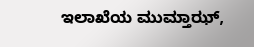ಇಲಾಖೆಯ ಮುಮ್ತಾಝ್,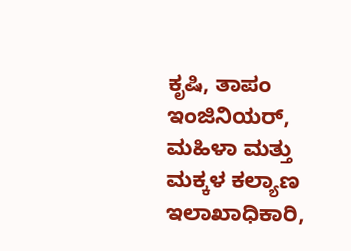ಕೃಷಿ, ತಾಪಂ ಇಂಜಿನಿಯರ್, ಮಹಿಳಾ ಮತ್ತು ಮಕ್ಕಳ ಕಲ್ಯಾಣ ಇಲಾಖಾಧಿಕಾರಿ,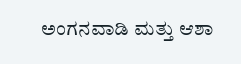ಅಂಗನವಾಡಿ ಮತ್ತು ಆಶಾ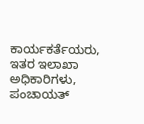ಕಾರ್ಯಕರ್ತೆಯರು, ಇತರ ಇಲಾಖಾ ಅಧಿಕಾರಿಗಳು, ಪಂಚಾಯತ್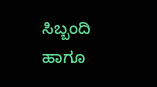ಸಿಬ್ಬಂದಿ ಹಾಗೂ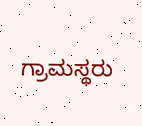ಗ್ರಾಮಸ್ಥರು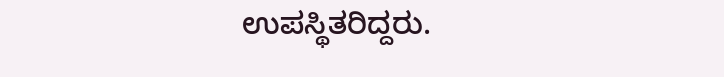ಉಪಸ್ಥಿತರಿದ್ದರು.